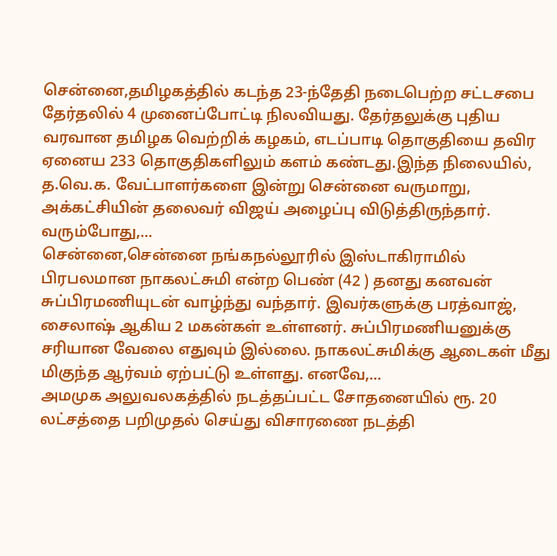சென்னை,தமிழகத்தில் கடந்த 23-ந்தேதி நடைபெற்ற சட்டசபை தேர்தலில் 4 முனைப்போட்டி நிலவியது. தேர்தலுக்கு புதிய வரவான தமிழக வெற்றிக் கழகம், எடப்பாடி தொகுதியை தவிர ஏனைய 233 தொகுதிகளிலும் களம் கண்டது.இந்த நிலையில், த.வெ.க. வேட்பாளர்களை இன்று சென்னை வருமாறு, அக்கட்சியின் தலைவர் விஜய் அழைப்பு விடுத்திருந்தார். வரும்போது,...
சென்னை,சென்னை நங்கநல்லூரில் இஸ்டாகிராமில் பிரபலமான நாகலட்சுமி என்ற பெண் (42 ) தனது கனவன் சுப்பிரமணியுடன் வாழ்ந்து வந்தார். இவர்களுக்கு பரத்வாஜ், சைலாஷ் ஆகிய 2 மகன்கள் உள்ளனர். சுப்பிரமணியனுக்கு சரியான வேலை எதுவும் இல்லை. நாகலட்சுமிக்கு ஆடைகள் மீது மிகுந்த ஆர்வம் ஏற்பட்டு உள்ளது. எனவே,...
அமமுக அலுவலகத்தில் நடத்தப்பட்ட சோதனையில் ரூ. 20 லட்சத்தை பறிமுதல் செய்து விசாரணை நடத்தி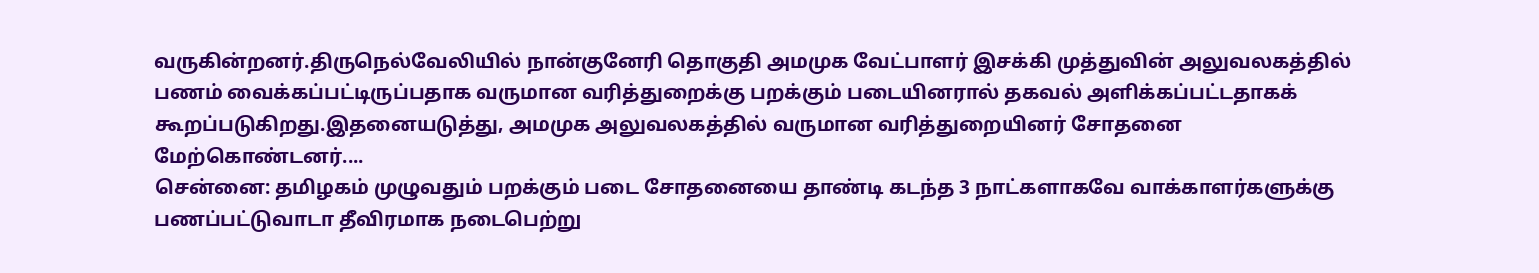வருகின்றனர்.திருநெல்வேலியில் நான்குனேரி தொகுதி அமமுக வேட்பாளர் இசக்கி முத்துவின் அலுவலகத்தில் பணம் வைக்கப்பட்டிருப்பதாக வருமான வரித்துறைக்கு பறக்கும் படையினரால் தகவல் அளிக்கப்பட்டதாகக் கூறப்படுகிறது.இதனையடுத்து, அமமுக அலுவலகத்தில் வருமான வரித்துறையினர் சோதனை மேற்கொண்டனர்....
சென்னை: தமிழகம் முழுவதும் பறக்கும் படை சோதனையை தாண்டி கடந்த 3 நாட்களாகவே வாக்காளர்களுக்கு பணப்பட்டுவாடா தீவிரமாக நடைபெற்று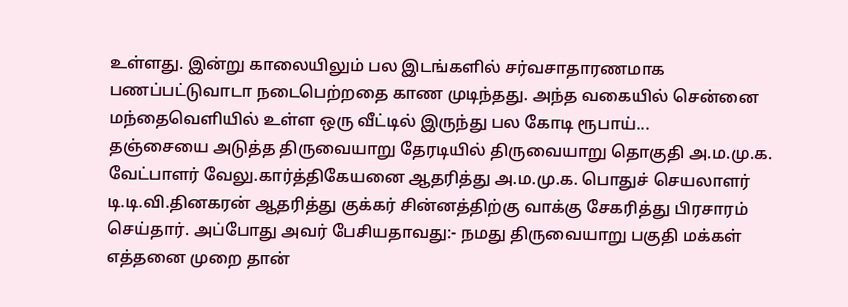உள்ளது. இன்று காலையிலும் பல இடங்களில் சர்வசாதாரணமாக பணப்பட்டுவாடா நடைபெற்றதை காண முடிந்தது. அந்த வகையில் சென்னை மந்தைவெளியில் உள்ள ஒரு வீட்டில் இருந்து பல கோடி ரூபாய்...
தஞ்சையை அடுத்த திருவையாறு தேரடியில் திருவையாறு தொகுதி அ.ம.மு.க. வேட்பாளர் வேலு.கார்த்திகேயனை ஆதரித்து அ.ம.மு.க. பொதுச் செயலாளர் டி.டி.வி.தினகரன் ஆதரித்து குக்கர் சின்னத்திற்கு வாக்கு சேகரித்து பிரசாரம் செய்தார். அப்போது அவர் பேசியதாவது:- நமது திருவையாறு பகுதி மக்கள் எத்தனை முறை தான்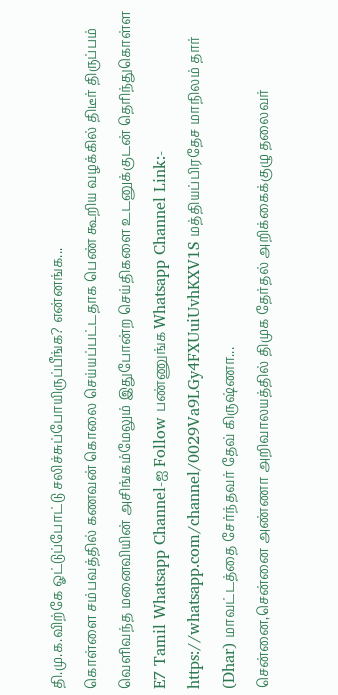தி.மு.க.விற்கே ஓட்டுப்போட்டு சலிச்சுப்போயிருப்பீங்க? என்னங்க...
கொள்ளை சம்பவத்தில் கணவன் கொலை செய்யப்பட்டதாக பெண் கூறிய வழக்கில் திடீர் திருப்பம் வெளிவந்த மனைவியின் அசிங்கம்மேலும் இதுபோன்ற செய்திகளை உடனுக்குடன் தெரிந்துகொள்ள E7 Tamil Whatsapp Channel-ஐ Follow பண்ணுங்க Whatsapp Channel Link:- https://whatsapp.com/channel/0029Va9LGy4FXUuiUvhKXV1S மத்தியப்பிரதேச மாநிலம் தார் (Dhar) மாவட்டத்தை சேர்ந்தவர் தேவ் கிருஷ்ணா...
சென்னை,சென்னை அண்ணா அறிவாலயத்தில் திமுக தேர்தல் அறிக்கைக்குழு தலைவர்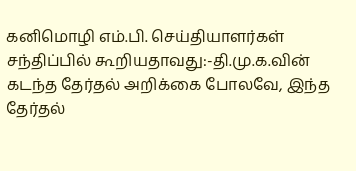கனிமொழி எம்.பி. செய்தியாளர்கள் சந்திப்பில் கூறியதாவது:-தி.மு.க.வின் கடந்த தேர்தல் அறிக்கை போலவே, இந்த தேர்தல்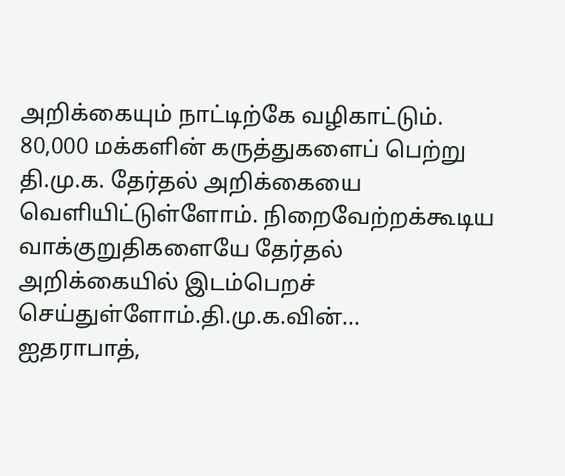அறிக்கையும் நாட்டிற்கே வழிகாட்டும். 80,000 மக்களின் கருத்துகளைப் பெற்று தி.மு.க. தேர்தல் அறிக்கையை வெளியிட்டுள்ளோம். நிறைவேற்றக்கூடிய வாக்குறுதிகளையே தேர்தல் அறிக்கையில் இடம்பெறச் செய்துள்ளோம்.தி.மு.க.வின்...
ஐதராபாத்,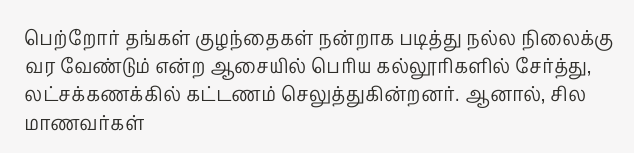பெற்றோர் தங்கள் குழந்தைகள் நன்றாக படித்து நல்ல நிலைக்கு வர வேண்டும் என்ற ஆசையில் பெரிய கல்லூரிகளில் சேர்த்து, லட்சக்கணக்கில் கட்டணம் செலுத்துகின்றனர். ஆனால், சில மாணவர்கள்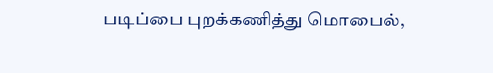படிப்பை புறக்கணித்து மொபைல்,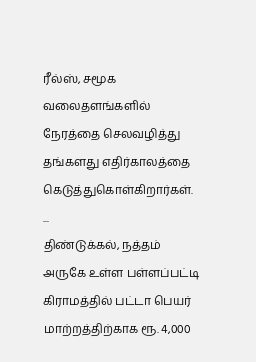ரீல்ஸ், சமூக வலைதளங்களில் நேரத்தை செலவழித்து தங்களது எதிர்காலத்தை கெடுத்துகொள்கிறார்கள். ...
திண்டுக்கல், நத்தம் அருகே உள்ள பள்ளப்பட்டி கிராமத்தில் பட்டா பெயர் மாற்றத்திற்காக ரூ. 4,000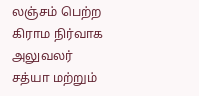லஞ்சம் பெற்ற கிராம நிர்வாக அலுவலர் சத்யா மற்றும்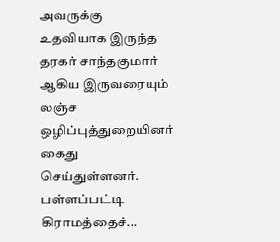அவருக்கு உதவியாக இருந்த தரகர் சாந்தகுமார் ஆகிய இருவரையும் லஞ்ச ஒழிப்புத்துறையினர் கைது செய்துள்ளனர். பள்ளப்பட்டி கிராமத்தைச்...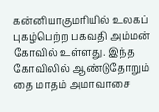கன்னியாகுமரியில் உலகப் புகழ்பெற்ற பகவதி அம்மன் கோவில் உள்ளது. இந்த கோவிலில் ஆண்டுதோறும் தை மாதம் அமாவாசை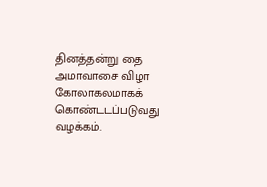தினத்தன்று தை அமாவாசை விழா கோலாகலமாகக் கொண்டடப்படுவது வழக்கம்.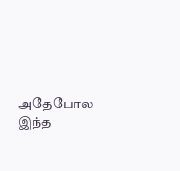அதேபோல இந்த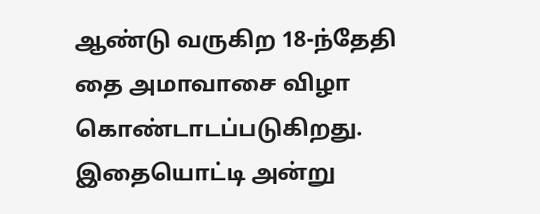ஆண்டு வருகிற 18-ந்தேதி தை அமாவாசை விழா கொண்டாடப்படுகிறது. இதையொட்டி அன்று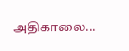அதிகாலை...